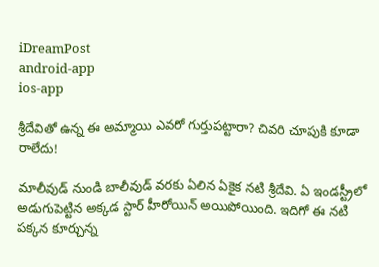iDreamPost
android-app
ios-app

శ్రీదేవితో ఉన్న ఈ అమ్మాయి ఎవరో గుర్తుపట్టారా? చివరి చూపుకి కూడా రాలేదు!

మాలీవుడ్ నుండి బాలీవుడ్ వరకు ఏలిన ఏకైక నటి శ్రీదేవి. ఏ ఇండస్ట్రీలో అడుగుపెట్టిన అక్కడ స్టార్ హీరోయిన్ అయిపోయింది. ఇదిగో ఈ నటి పక్కన కూర్చున్న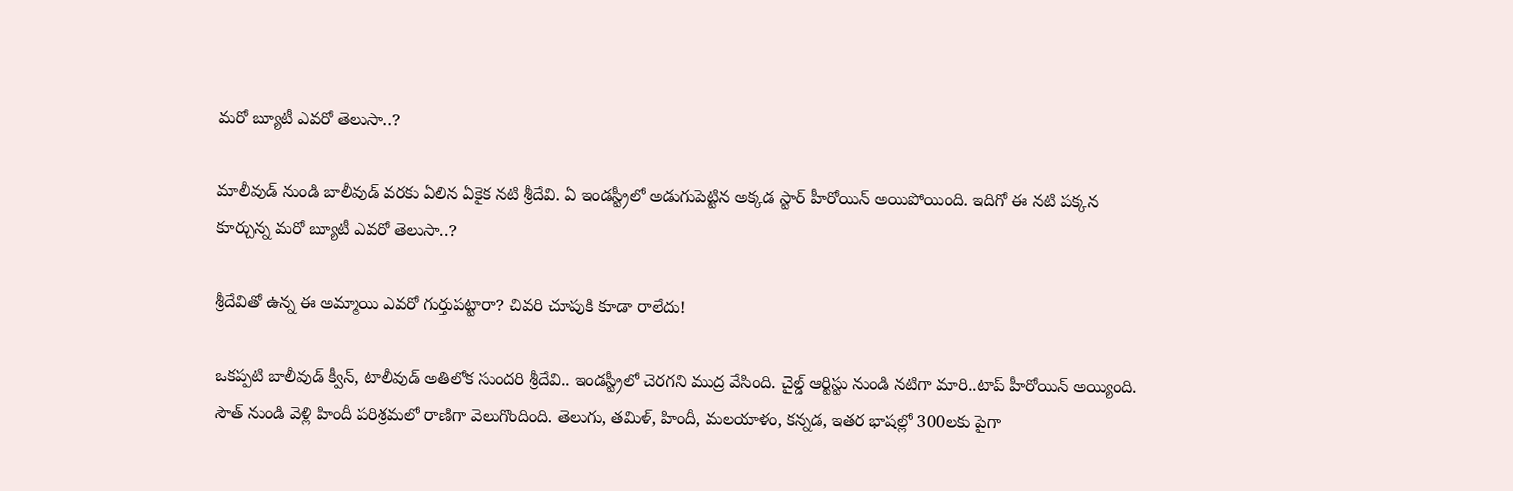మరో బ్యూటీ ఎవరో తెలుసా..?

మాలీవుడ్ నుండి బాలీవుడ్ వరకు ఏలిన ఏకైక నటి శ్రీదేవి. ఏ ఇండస్ట్రీలో అడుగుపెట్టిన అక్కడ స్టార్ హీరోయిన్ అయిపోయింది. ఇదిగో ఈ నటి పక్కన కూర్చున్న మరో బ్యూటీ ఎవరో తెలుసా..?

శ్రీదేవితో ఉన్న ఈ అమ్మాయి ఎవరో గుర్తుపట్టారా? చివరి చూపుకి కూడా రాలేదు!

ఒకప్పటి బాలీవుడ్ క్వీన్, టాలీవుడ్ అతిలోక సుందరి శ్రీదేవి.. ఇండస్ట్రీలో చెరగని ముద్ర వేసింది. చైల్డ్ ఆర్టిస్టు నుండి నటిగా మారి..టాప్ హీరోయిన్ అయ్యింది. సౌత్ నుండి వెళ్లి హిందీ పరిశ్రమలో రాణిగా వెలుగొందింది. తెలుగు, తమిళ్, హిందీ, మలయాళం, కన్నడ, ఇతర భాషల్లో 300లకు పైగా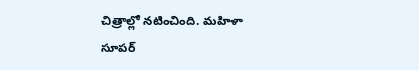చిత్రాల్లో నటించింది. మహిళా సూపర్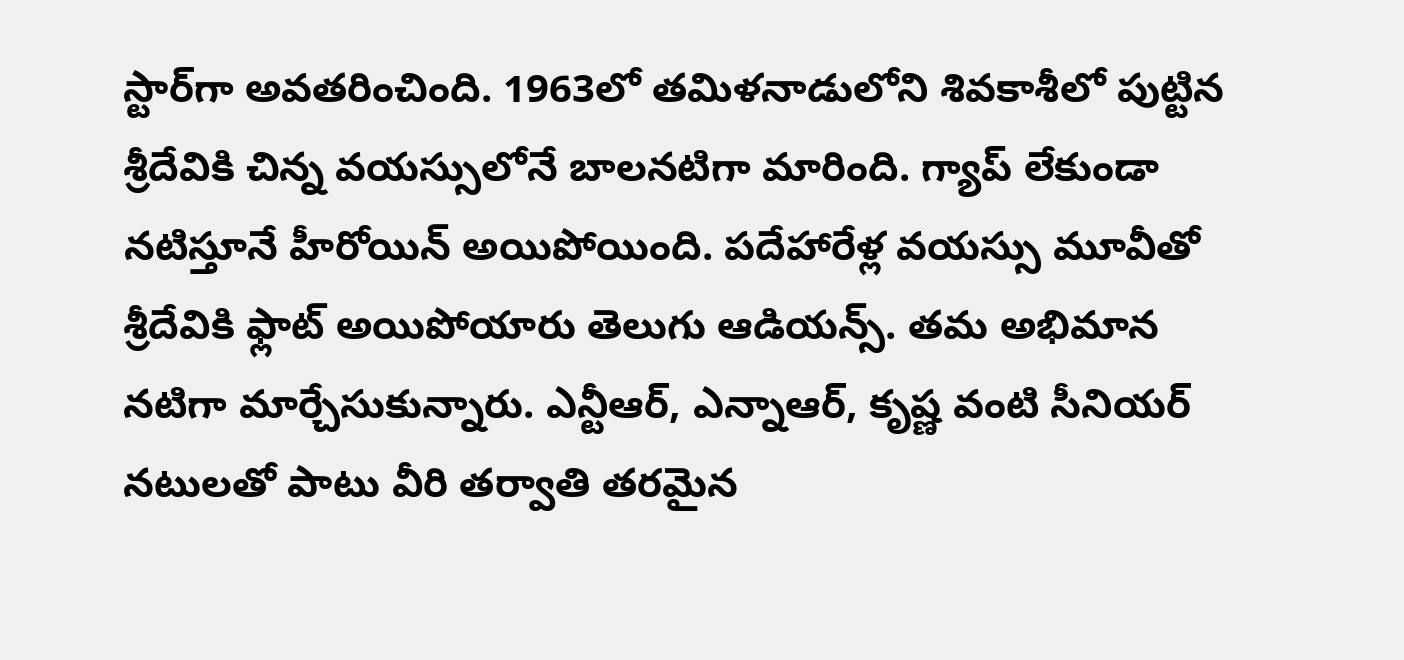స్టార్‌గా అవతరించింది. 1963లో తమిళనాడులోని శివకాశీలో పుట్టిన శ్రీదేవికి చిన్న వయస్సులోనే బాలనటిగా మారింది. గ్యాప్ లేకుండా నటిస్తూనే హీరోయిన్ అయిపోయింది. పదేహారేళ్ల వయస్సు మూవీతో శ్రీదేవికి ఫ్లాట్ అయిపోయారు తెలుగు ఆడియన్స్. తమ అభిమాన నటిగా మార్చేసుకున్నారు. ఎన్టీఆర్, ఎన్నాఆర్, కృష్ణ వంటి సీనియర్ నటులతో పాటు వీరి తర్వాతి తరమైన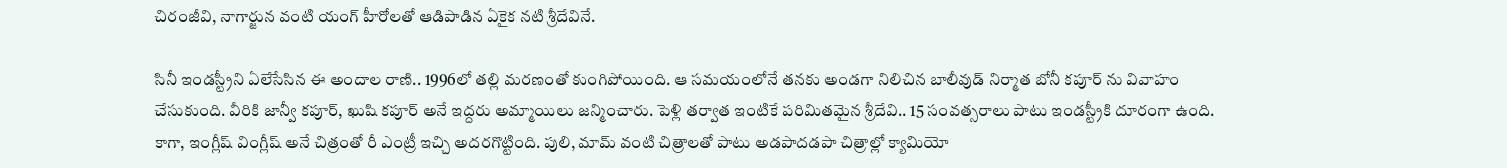చిరంజీవి, నాగార్జున వంటి యంగ్ హీరోలతో ఆడిపాడిన ఏకైక నటి శ్రీదేవినే.

సినీ ఇండస్ట్రీని ఏలేసేసిన ఈ అందాల రాణి.. 1996లో తల్లి మరణంతో కుంగిపోయింది. ఆ సమయంలోనే తనకు అండగా నిలిచిన బాలీవుడ్ నిర్మాత బోనీ కపూర్ ను వివాహం చేసుకుంది. వీరికి జాన్వీ కపూర్, ఖుషి కపూర్ అనే ఇద్దరు అమ్మాయిలు జన్మించారు. పెళ్లి తర్వాత ఇంటికే పరిమితమైన శ్రీదేవి.. 15 సంవత్సరాలు పాటు ఇండస్ట్రీకి దూరంగా ఉంది. కాగా, ఇంగ్లీష్ వింగ్లీష్ అనే చిత్రంతో రీ ఎంట్రీ ఇచ్చి అదరగొట్టింది. పులి, మామ్ వంటి చిత్రాలతో పాటు అడపాదడపా చిత్రాల్లో క్యామియో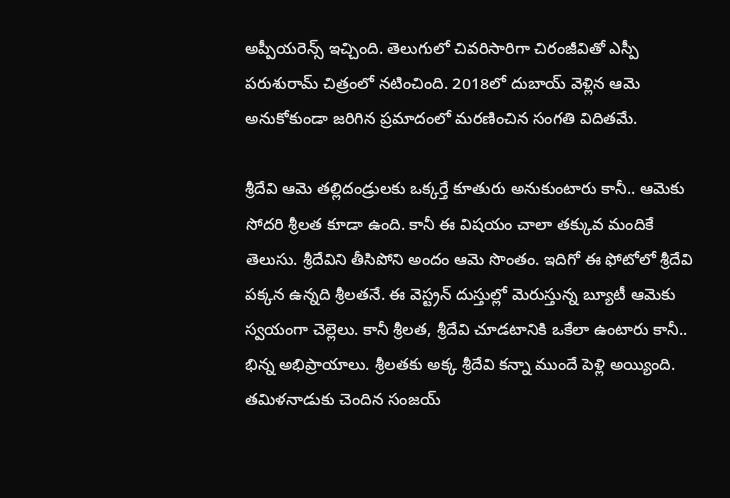అప్పీయరెన్స్ ఇచ్చింది. తెలుగులో చివరిసారిగా చిరంజీవితో ఎస్పీ పరుశురామ్ చిత్రంలో నటించింది. 2018లో దుబాయ్ వెళ్లిన ఆమె అనుకోకుండా జరిగిన ప్రమాదంలో మరణించిన సంగతి విదితమే.

శ్రీదేవి ఆమె తల్లిదండ్రులకు ఒక్కర్తే కూతురు అనుకుంటారు కానీ.. ఆమెకు సోదరి శ్రీలత కూడా ఉంది. కానీ ఈ విషయం చాలా తక్కువ మందికే తెలుసు. శ్రీదేవిని తీసిపోని అందం ఆమె సొంతం. ఇదిగో ఈ ఫోటోలో శ్రీదేవి పక్కన ఉన్నది శ్రీలతనే. ఈ వెస్ట్రన్ దుస్తుల్లో మెరుస్తున్న బ్యూటీ ఆమెకు స్వయంగా చెల్లెలు. కానీ శ్రీలత, శ్రీదేవి చూడటానికి ఒకేలా ఉంటారు కానీ.. భిన్న అభిప్రాయాలు. శ్రీలతకు అక్క శ్రీదేవి కన్నా ముందే పెళ్లి అయ్యింది. తమిళనాడుకు చెందిన సంజయ్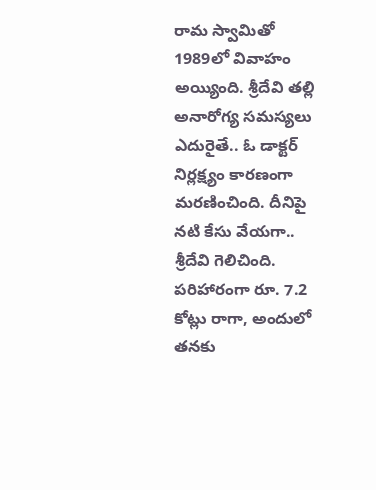రామ స్వామితో 1989లో వివాహం అయ్యింది. శ్రీదేవి తల్లి అనారోగ్య సమస్యలు ఎదురైతే.. ఓ డాక్టర్ నిర్లక్ష్యం కారణంగా మరణించింది. దీనిపై నటి కేసు వేయగా.. శ్రీదేవి గెలిచింది. పరిహారంగా రూ. 7.2 కోట్లు రాగా, అందులో తనకు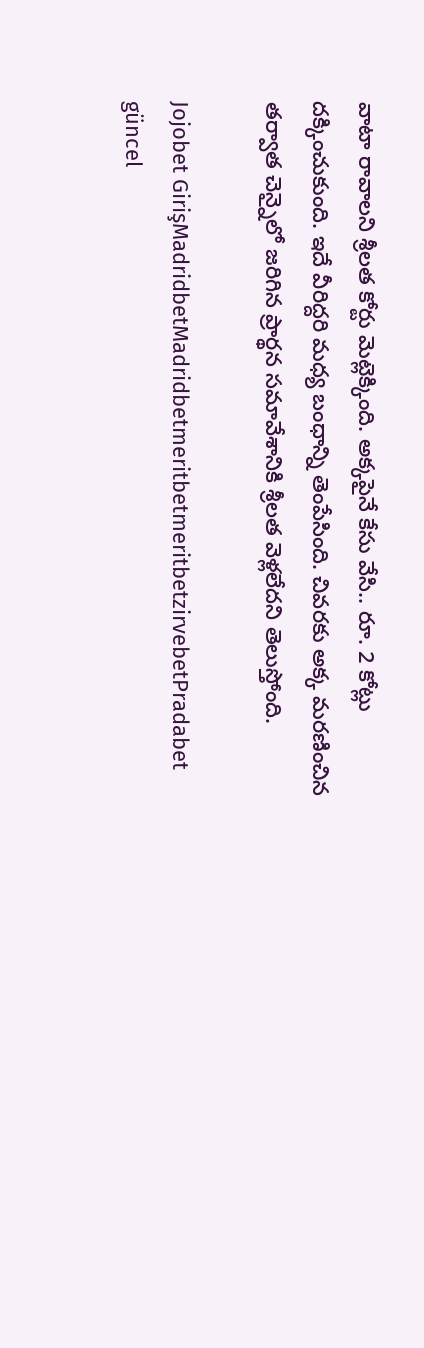వాటా రావాలని శ్రీలత కోర్టు మెట్లెక్కింది. అక్కపైనే కేసు వేసి.. రూ. 2 కోట్లు దక్కించుకుంది. ఇదే వీరిద్దరి మధ్య బంధాన్ని తెంపేసింది. చివరకు అక్క మరణించిన తర్వాత చెన్నైలో జరిగిన ప్రార్థన సమావేశానికి శ్రీలత వెళ్లలేదని తెలుస్తోంది.

Jojobet GirişMadridbetMadridbetmeritbetmeritbetzirvebetPradabet güncel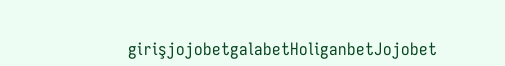girişjojobetgalabetHoliganbetJojobet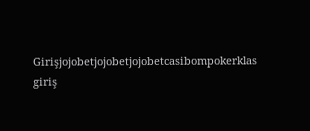Girişjojobetjojobetjojobetcasibompokerklas giriş